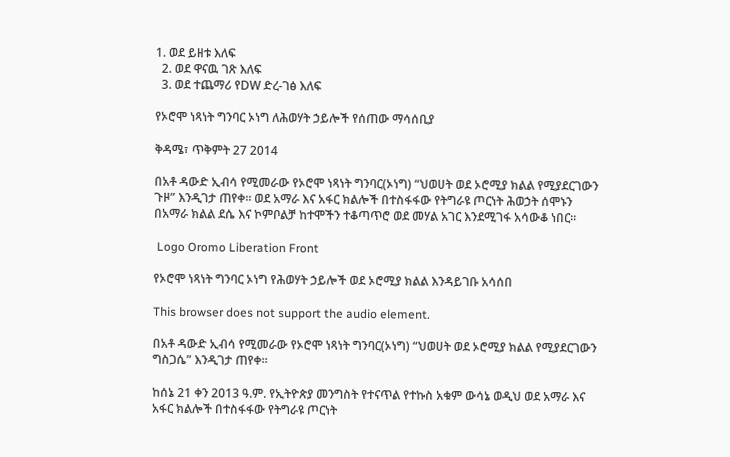1. ወደ ይዘቱ እለፍ
  2. ወደ ዋናዉ ገጽ እለፍ
  3. ወደ ተጨማሪ የDW ድረ-ገፅ እለፍ

የኦሮሞ ነጻነት ግንባር ኦነግ ለሕወሃት ኃይሎች የሰጠው ማሳሰቢያ

ቅዳሜ፣ ጥቅምት 27 2014

በአቶ ዳውድ ኢብሳ የሚመራው የኦሮሞ ነጻነት ግንባር(ኦነግ) “ህወሀት ወደ ኦሮሚያ ክልል የሚያደርገውን ጉዞ” እንዲገታ ጠየቀ፡፡ ወደ አማራ እና አፋር ክልሎች በተስፋፋው የትግራዩ ጦርነት ሕወኃት ሰሞኑን በአማራ ክልል ደሴ እና ኮምቦልቻ ከተሞችን ተቆጣጥሮ ወደ መሃል አገር እንደሚገፋ አሳውቆ ነበር፡፡

 Logo Oromo Liberation Front

የኦሮሞ ነጻነት ግንባር ኦነግ የሕወሃት ኃይሎች ወደ ኦሮሚያ ክልል እንዳይገቡ አሳሰበ

This browser does not support the audio element.

በአቶ ዳውድ ኢብሳ የሚመራው የኦሮሞ ነጻነት ግንባር(ኦነግ) “ህወሀት ወደ ኦሮሚያ ክልል የሚያደርገውን ግስጋሴ” እንዲገታ ጠየቀ፡፡

ከሰኔ 21 ቀን 2013 ዓ.ም. የኢትዮጵያ መንግስት የተናጥል የተኩስ አቁም ውሳኔ ወዲህ ወደ አማራ እና አፋር ክልሎች በተስፋፋው የትግራዩ ጦርነት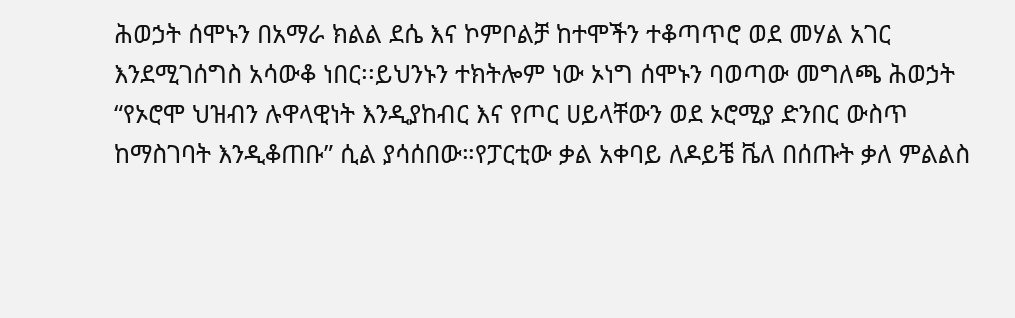ሕወኃት ሰሞኑን በአማራ ክልል ደሴ እና ኮምቦልቻ ከተሞችን ተቆጣጥሮ ወደ መሃል አገር እንደሚገሰግስ አሳውቆ ነበር፡፡ይህንኑን ተክትሎም ነው ኦነግ ሰሞኑን ባወጣው መግለጫ ሕወኃት “የኦሮሞ ህዝብን ሉዋላዊነት እንዲያከብር እና የጦር ሀይላቸውን ወደ ኦሮሚያ ድንበር ውስጥ ከማስገባት እንዲቆጠቡ” ሲል ያሳሰበው።የፓርቲው ቃል አቀባይ ለዶይቼ ቬለ በሰጡት ቃለ ምልልስ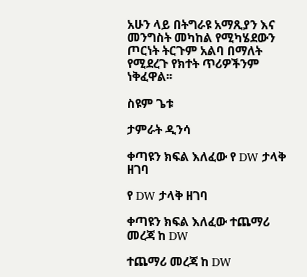አሁን ላይ በትግራዩ አማጺያን እና መንግስት መካከል የሚካሄደውን ጦርነት ትርጉም አልባ በማለት የሚደረጉ የክተት ጥሪዎችንም ነቅፈዋል፡፡

ስዩም ጌቱ

ታምራት ዲንሳ

ቀጣዩን ክፍል እለፈው የ DW ታላቅ ዘገባ

የ DW ታላቅ ዘገባ

ቀጣዩን ክፍል እለፈው ተጨማሪ መረጃ ከ DW

ተጨማሪ መረጃ ከ DW